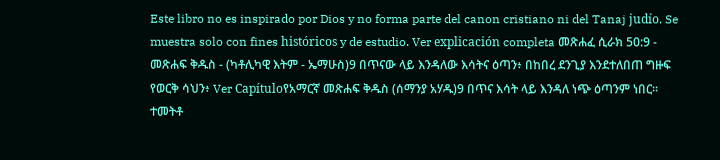Este libro no es inspirado por Dios y no forma parte del canon cristiano ni del Tanaj judío. Se muestra solo con fines históricos y de estudio. Ver explicación completa መጽሐፈ ሲራክ 50:9 - መጽሐፍ ቅዱስ - (ካቶሊካዊ እትም - ኤማሁስ)9 በጥናው ላይ እንዳለው እሳትና ዕጣን፥ በከበረ ደንጊያ እንደተለበጠ ግዙፍ የወርቅ ሳህን፥ Ver Capítuloየአማርኛ መጽሐፍ ቅዱስ (ሰማንያ አሃዱ)9 በጥና እሳት ላይ እንዳለ ነጭ ዕጣንም ነበር። ተመትቶ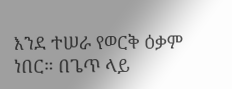እንደ ተሠራ የወርቅ ዕቃም ነበር። በጌጥ ላይ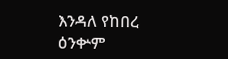እንዳለ የከበረ ዕንቍም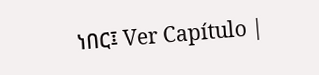ነበር፤ Ver Capítulo |